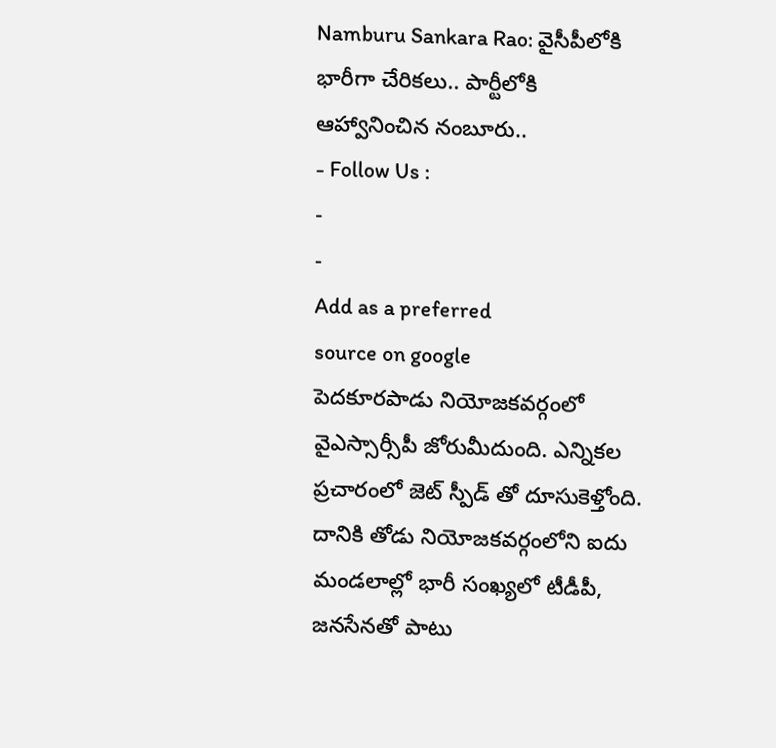Namburu Sankara Rao: వైసీపీలోకి భారీగా చేరికలు.. పార్టీలోకి ఆహ్వానించిన నంబూరు..
- Follow Us :
-
-
Add as a preferred
source on google
పెదకూరపాడు నియోజకవర్గంలో వైఎస్సార్సీపీ జోరుమీదుంది. ఎన్నికల ప్రచారంలో జెట్ స్పీడ్ తో దూసుకెళ్తోంది. దానికి తోడు నియోజకవర్గంలోని ఐదు మండలాల్లో భారీ సంఖ్యలో టీడీపీ, జనసేనతో పాటు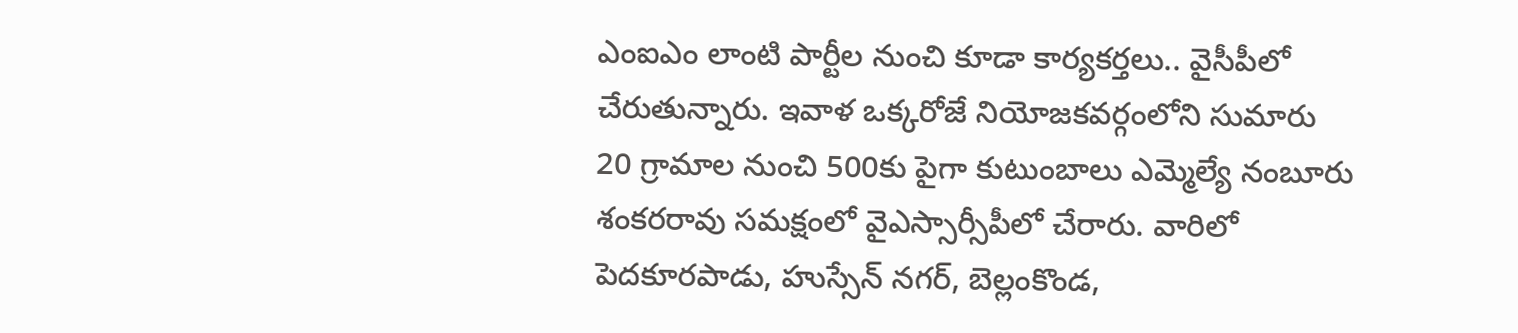ఎంఐఎం లాంటి పార్టీల నుంచి కూడా కార్యకర్తలు.. వైసీపీలో చేరుతున్నారు. ఇవాళ ఒక్కరోజే నియోజకవర్గంలోని సుమారు 20 గ్రామాల నుంచి 500కు పైగా కుటుంబాలు ఎమ్మెల్యే నంబూరు శంకరరావు సమక్షంలో వైఎస్సార్సీపీలో చేరారు. వారిలో పెదకూరపాడు, హుస్సేన్ నగర్, బెల్లంకొండ,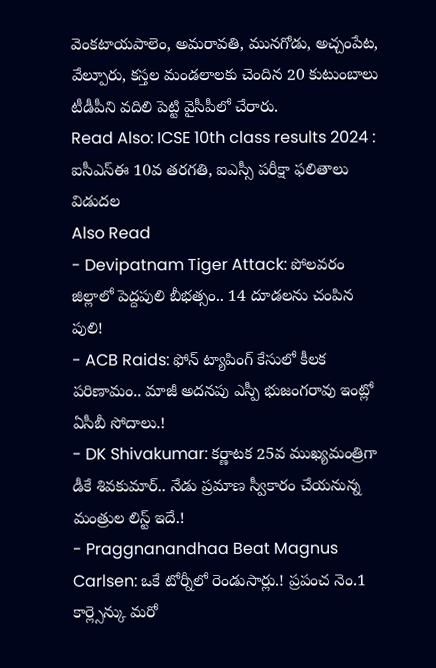వెంకటాయపాలెం, అమరావతి, మునగోడు, అచ్చంపేట, వేల్పూరు, కస్తల మండలాలకు చెందిన 20 కుటుంబాలు టీడీపీని వదిలి పెట్టి వైసీపీలో చేరారు.
Read Also: ICSE 10th class results 2024 : ఐసీఎస్ఈ 10వ తరగతి, ఐఎస్సీ పరీక్షా ఫలితాలు విడుదల
Also Read
- Devipatnam Tiger Attack: పోలవరం జిల్లాలో పెద్దపులి బీభత్సం.. 14 దూడలను చంపిన పులి!
- ACB Raids: ఫోన్ ట్యాపింగ్ కేసులో కీలక పరిణామం.. మాజీ అదనపు ఎస్పీ భుజంగరావు ఇంట్లో ఏసీబీ సోదాలు.!
- DK Shivakumar: కర్ణాటక 25వ ముఖ్యమంత్రిగా డీకే శివకుమార్.. నేడు ప్రమాణ స్వీకారం చేయనున్న మంత్రుల లిస్ట్ ఇదే.!
- Praggnanandhaa Beat Magnus Carlsen: ఒకే టోర్నీలో రెండుసార్లు.! ప్రపంచ నెం.1 కార్ల్సెన్కు మరో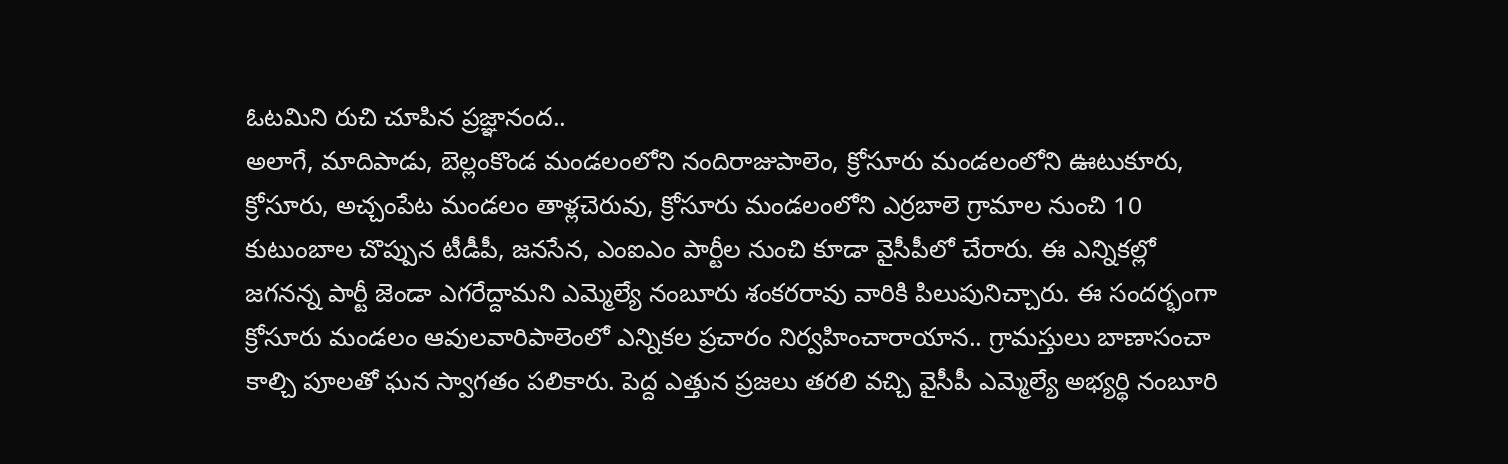ఓటమిని రుచి చూపిన ప్రజ్ఞానంద..
అలాగే, మాదిపాడు, బెల్లంకొండ మండలంలోని నందిరాజుపాలెం, క్రోసూరు మండలంలోని ఊటుకూరు, క్రోసూరు, అచ్చంపేట మండలం తాళ్లచెరువు, క్రోసూరు మండలంలోని ఎర్రబాలె గ్రామాల నుంచి 10 కుటుంబాల చొప్పున టీడీపీ, జనసేన, ఎంఐఎం పార్టీల నుంచి కూడా వైసీపీలో చేరారు. ఈ ఎన్నికల్లో జగనన్న పార్టీ జెండా ఎగరేద్దామని ఎమ్మెల్యే నంబూరు శంకరరావు వారికి పిలుపునిచ్చారు. ఈ సందర్భంగా క్రోసూరు మండలం ఆవులవారిపాలెంలో ఎన్నికల ప్రచారం నిర్వహించారాయాన.. గ్రామస్తులు బాణాసంచా కాల్చి పూలతో ఘన స్వాగతం పలికారు. పెద్ద ఎత్తున ప్రజలు తరలి వచ్చి వైసీపీ ఎమ్మెల్యే అభ్యర్థి నంబూరి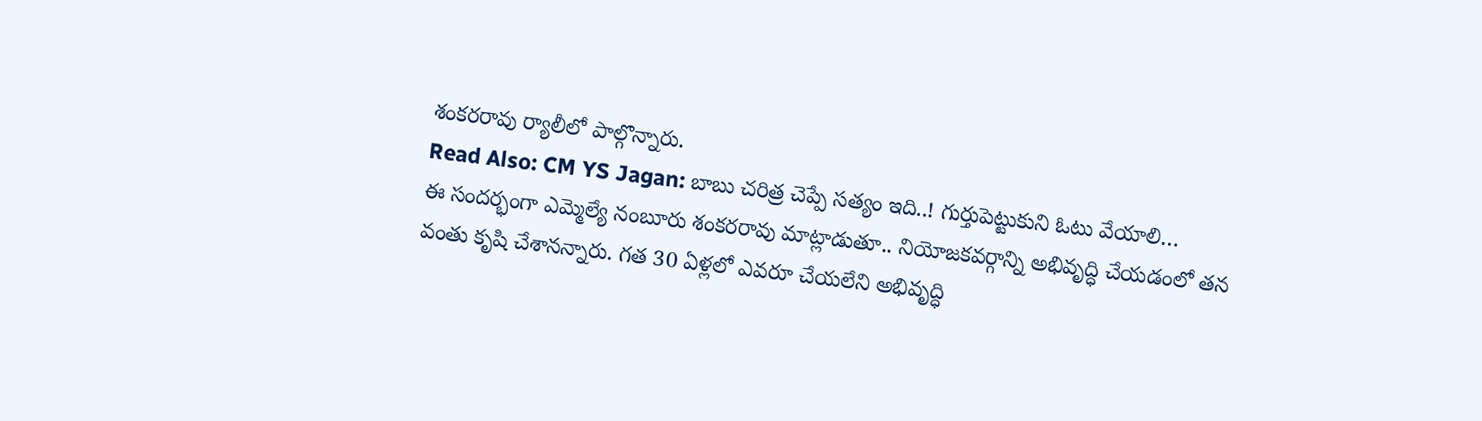శంకరరావు ర్యాలీలో పాల్గొన్నారు.
Read Also: CM YS Jagan: బాబు చరిత్ర చెప్పే సత్యం ఇది..! గుర్తుపెట్టుకుని ఓటు వేయాలి…
ఈ సందర్భంగా ఎమ్మెల్యే నంబూరు శంకరరావు మాట్లాడుతూ.. నియోజకవర్గాన్ని అభివృద్ధి చేయడంలో తన వంతు కృషి చేశానన్నారు. గత 30 ఏళ్లలో ఎవరూ చేయలేని అభివృద్ధి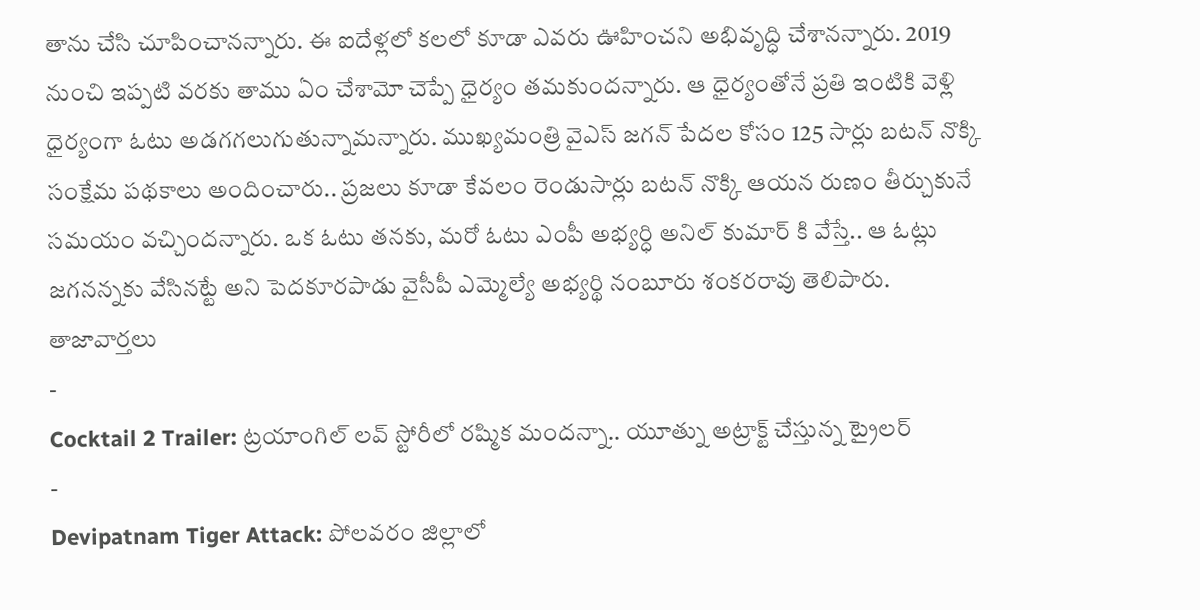తాను చేసి చూపించానన్నారు. ఈ ఐదేళ్లలో కలలో కూడా ఎవరు ఊహించని అభివృద్ధి చేశానన్నారు. 2019 నుంచి ఇప్పటి వరకు తాము ఏం చేశామో చెప్పే ధైర్యం తమకుందన్నారు. ఆ ధైర్యంతోనే ప్రతి ఇంటికి వెళ్లి ధైర్యంగా ఓటు అడగగలుగుతున్నామన్నారు. ముఖ్యమంత్రి వైఎస్ జగన్ పేదల కోసం 125 సార్లు బటన్ నొక్కి సంక్షేమ పథకాలు అందించారు.. ప్రజలు కూడా కేవలం రెండుసార్లు బటన్ నొక్కి ఆయన రుణం తీర్చుకునే సమయం వచ్చిందన్నారు. ఒక ఓటు తనకు, మరో ఓటు ఎంపీ అభ్యర్ధి అనిల్ కుమార్ కి వేస్తే.. ఆ ఓట్లు జగనన్నకు వేసినట్టే అని పెదకూరపాడు వైసీపీ ఎమ్మెల్యే అభ్యర్థి నంబూరు శంకరరావు తెలిపారు.
తాజావార్తలు
-
Cocktail 2 Trailer: ట్రయాంగిల్ లవ్ స్టోరీలో రష్మిక మందన్నా.. యూత్ను అట్రాక్ట్ చేస్తున్న ట్రైలర్
-
Devipatnam Tiger Attack: పోలవరం జిల్లాలో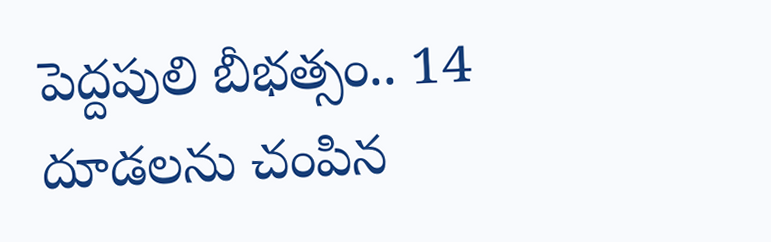పెద్దపులి బీభత్సం.. 14 దూడలను చంపిన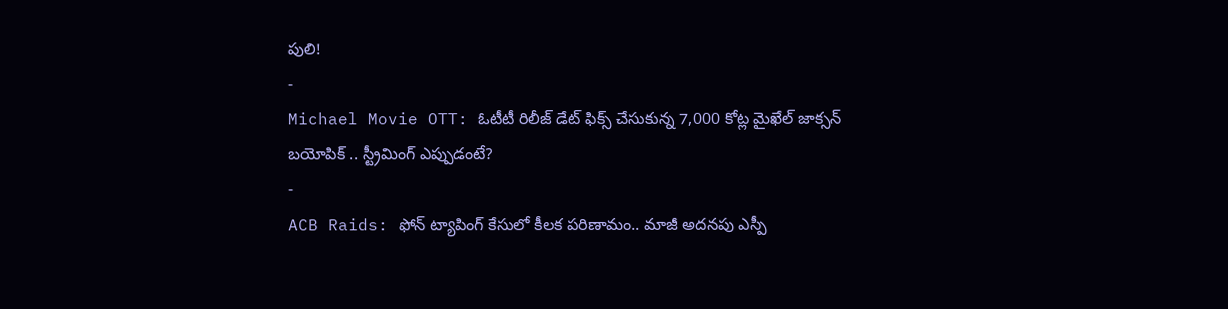పులి!
-
Michael Movie OTT: ఓటీటీ రిలీజ్ డేట్ ఫిక్స్ చేసుకున్న 7,000 కోట్ల మైఖేల్ జాక్సన్ బయోపిక్ .. స్ట్రీమింగ్ ఎప్పుడంటే?
-
ACB Raids: ఫోన్ ట్యాపింగ్ కేసులో కీలక పరిణామం.. మాజీ అదనపు ఎస్పీ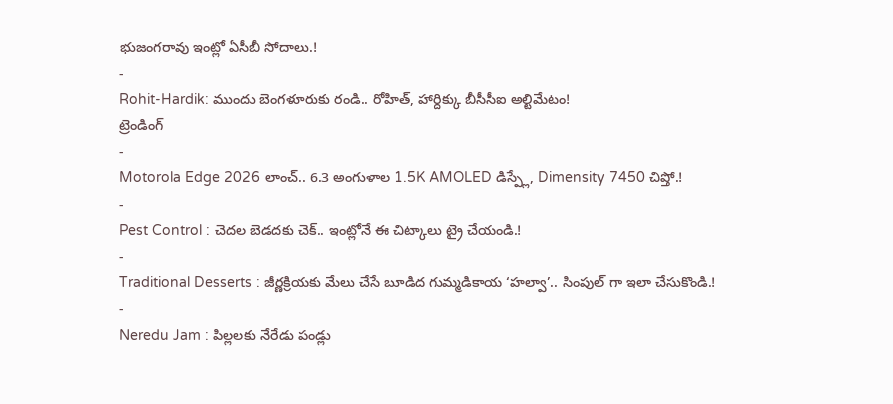భుజంగరావు ఇంట్లో ఏసీబీ సోదాలు.!
-
Rohit-Hardik: ముందు బెంగళూరుకు రండి.. రోహిత్, హార్దిక్కు బీసీసీఐ అల్టిమేటం!
ట్రెండింగ్
-
Motorola Edge 2026 లాంచ్.. 6.3 అంగుళాల 1.5K AMOLED డిస్ప్లే, Dimensity 7450 చిప్తో.!
-
Pest Control : చెదల బెడదకు చెక్.. ఇంట్లోనే ఈ చిట్కాలు ట్రై చేయండి.!
-
Traditional Desserts : జీర్ణక్రియకు మేలు చేసే బూడిద గుమ్మడికాయ ‘హల్వా’.. సింపుల్ గా ఇలా చేసుకొండి.!
-
Neredu Jam : పిల్లలకు నేరేడు పండ్లు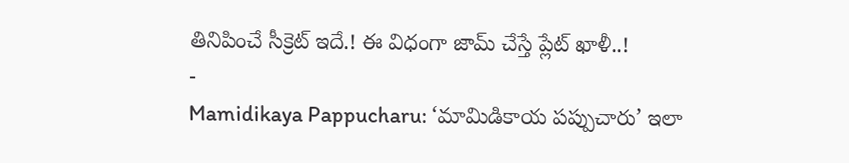తినిపించే సీక్రెట్ ఇదే.! ఈ విధంగా జామ్ చేస్తే ప్లేట్ ఖాళీ..!
-
Mamidikaya Pappucharu: ‘మామిడికాయ పప్పుచారు’ ఇలా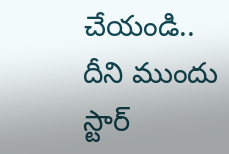చేయండి.. దీని ముందు స్టార్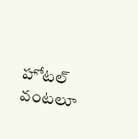హోటల్ వంటలూ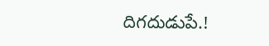దిగదుడుపే.!